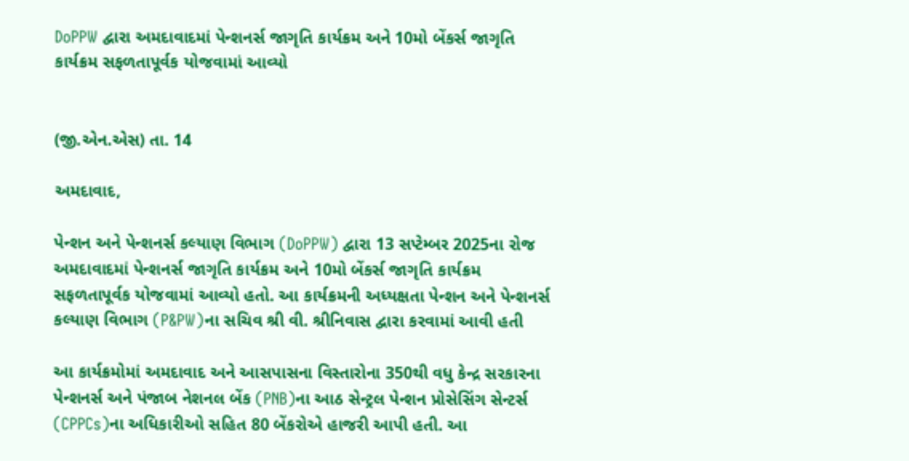DoPPW દ્વારા અમદાવાદમાં પેન્શનર્સ જાગૃતિ કાર્યક્રમ અને 10મો બેંકર્સ જાગૃતિ કાર્યક્રમ સફળતાપૂર્વક યોજવામાં આવ્યો


(જી.એન.એસ) તા. 14

અમદાવાદ,

પેન્શન અને પેન્શનર્સ કલ્યાણ વિભાગ (DoPPW) દ્વારા 13 સપ્ટેમ્બર 2025ના રોજ અમદાવાદમાં પેન્શનર્સ જાગૃતિ કાર્યક્રમ અને 10મો બેંકર્સ જાગૃતિ કાર્યક્રમ સફળતાપૂર્વક યોજવામાં આવ્યો હતો. આ કાર્યક્રમની અધ્યક્ષતા પેન્શન અને પેન્શનર્સ કલ્યાણ વિભાગ (P&PW)ના સચિવ શ્રી વી. શ્રીનિવાસ દ્વારા કરવામાં આવી હતી

આ કાર્યક્રમોમાં અમદાવાદ અને આસપાસના વિસ્તારોના 350થી વધુ કેન્દ્ર સરકારના પેન્શનર્સ અને પંજાબ નેશનલ બેંક (PNB)ના આઠ સેન્ટ્રલ પેન્શન પ્રોસેસિંગ સેન્ટર્સ (CPPCs)ના અધિકારીઓ સહિત 80 બેંકરોએ હાજરી આપી હતી. આ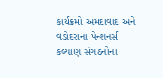કાર્યક્રમો અમદાવાદ અને વડોદરાના પેન્શનર્સ કલ્યાણ સંગઠનોના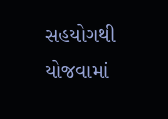સહયોગથી યોજવામાં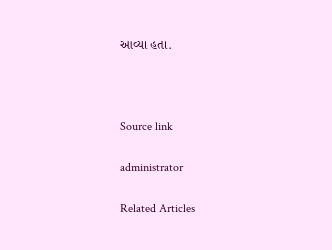આવ્યા હતા.



Source link

administrator

Related Articles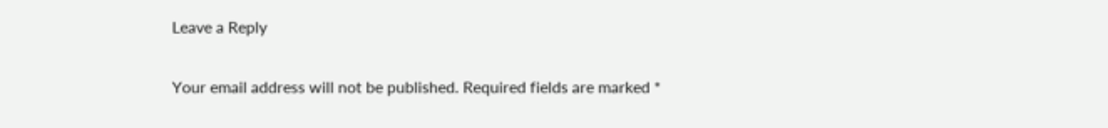Leave a Reply

Your email address will not be published. Required fields are marked *